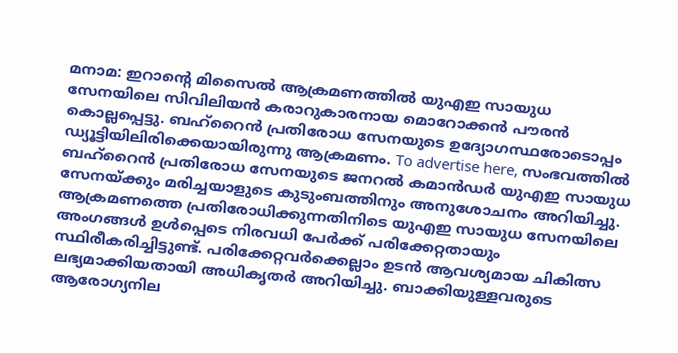മനാമ: ഇറാൻ്റെ മിസൈൽ ആക്രമണത്തിൽ യുഎഇ സായുധ സേനയിലെ സിവിലിയൻ കരാറുകാരനായ മൊറോക്കൻ പൗരൻ കൊല്ലപ്പെട്ടു. ബഹ്റൈൻ പ്രതിരോധ സേനയുടെ ഉദ്യോഗസ്ഥരോടൊപ്പം ഡ്യൂട്ടിയിലിരിക്കെയായിരുന്നു ആക്രമണം. To advertise here, സംഭവത്തിൽ ബഹ്റൈൻ പ്രതിരോധ സേനയുടെ ജനറൽ കമാൻഡർ യുഎഇ സായുധ സേനയ്ക്കും മരിച്ചയാളുടെ കുടുംബത്തിനും അനുശോചനം അറിയിച്ചു. ആക്രമണത്തെ പ്രതിരോധിക്കുന്നതിനിടെ യുഎഇ സായുധ സേനയിലെ അംഗങ്ങൾ ഉൾപ്പെടെ നിരവധി പേർക്ക് പരിക്കേറ്റതായും സ്ഥിരീകരിച്ചിട്ടുണ്ട്. പരിക്കേറ്റവർക്കെല്ലാം ഉടൻ ആവശ്യമായ ചികിത്സ ലഭ്യമാക്കിയതായി അധികൃതർ അറിയിച്ചു. ബാക്കിയുള്ളവരുടെ ആരോഗ്യനില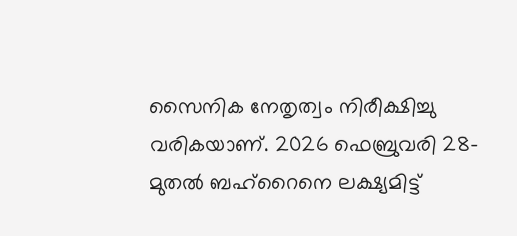സൈനിക നേതൃത്വം നിരീക്ഷിച്ചു വരികയാണ്. 2026 ഫെബ്രുവരി 28-മുതൽ ബഹ്റൈനെ ലക്ഷ്യമിട്ട്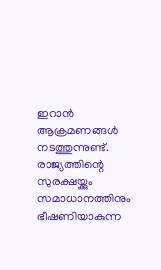ഇറാൻ ആക്രമണങ്ങൾ നടത്തുന്നുണ്ട്. രാജ്യത്തിന്റെ സുരക്ഷയ്ക്കും സമാധാനത്തിനും ഭീഷണിയാകുന്ന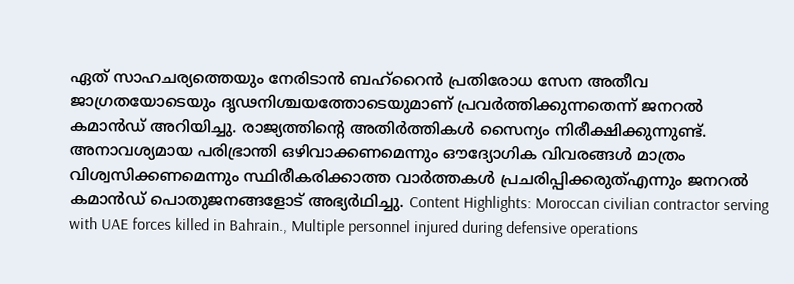ഏത് സാഹചര്യത്തെയും നേരിടാൻ ബഹ്റൈൻ പ്രതിരോധ സേന അതീവ ജാഗ്രതയോടെയും ദൃഢനിശ്ചയത്തോടെയുമാണ് പ്രവർത്തിക്കുന്നതെന്ന് ജനറൽ കമാൻഡ് അറിയിച്ചു. രാജ്യത്തിന്റെ അതിർത്തികൾ സൈന്യം നിരീക്ഷിക്കുന്നുണ്ട്. അനാവശ്യമായ പരിഭ്രാന്തി ഒഴിവാക്കണമെന്നും ഔദ്യോഗിക വിവരങ്ങൾ മാത്രം വിശ്വസിക്കണമെന്നും സ്ഥിരീകരിക്കാത്ത വാർത്തകൾ പ്രചരിപ്പിക്കരുത്എന്നും ജനറൽ കമാൻഡ് പൊതുജനങ്ങളോട് അഭ്യർഥിച്ചു. Content Highlights: Moroccan civilian contractor serving with UAE forces killed in Bahrain., Multiple personnel injured during defensive operations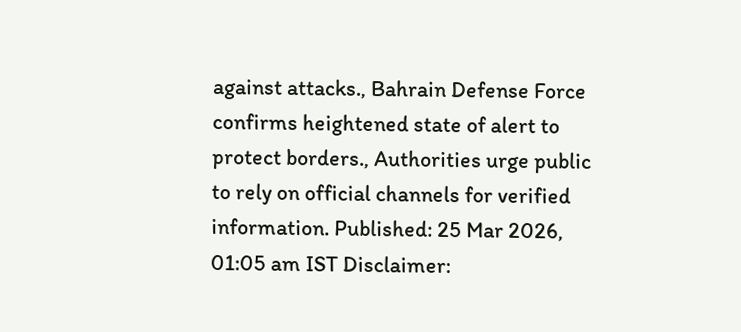against attacks., Bahrain Defense Force confirms heightened state of alert to protect borders., Authorities urge public to rely on official channels for verified information. Published: 25 Mar 2026, 01:05 am IST Disclaimer: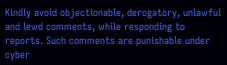Kindly avoid objectionable, derogatory, unlawful and lewd comments, while responding to reports. Such comments are punishable under cyber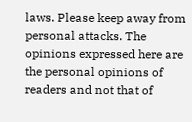laws. Please keep away from personal attacks. The opinions expressed here are the personal opinions of readers and not that of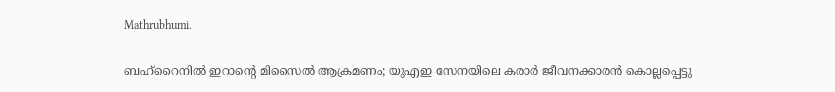Mathrubhumi.

ബഹ്റൈനിൽ ഇറാൻ്റെ മിസൈൽ ആക്രമണം; യുഎഇ സേനയിലെ കരാർ ജീവനക്കാരൻ കൊല്ലപ്പെട്ടു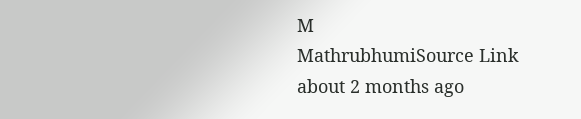M
MathrubhumiSource Link
about 2 months ago